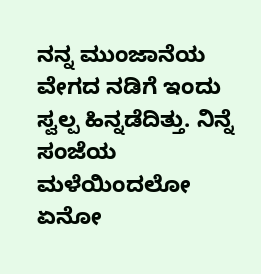ನನ್ನ ಮುಂಜಾನೆಯ ವೇಗದ ನಡಿಗೆ ಇಂದು ಸ್ವಲ್ಪ ಹಿನ್ನಡೆದಿತ್ತು. ನಿನ್ನೆ ಸಂಜೆಯ ಮಳೆಯಿಂದಲೋ ಏನೋ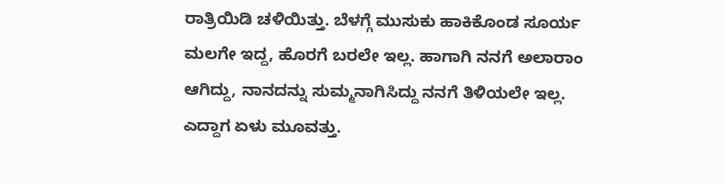ರಾತ್ರಿಯಿಡಿ ಚಳಿಯಿತ್ತು. ಬೆಳಗ್ಗೆ ಮುಸುಕು ಹಾಕಿಕೊಂಡ ಸೂರ್ಯ ಮಲಗೇ ಇದ್ದ, ಹೊರಗೆ ಬರಲೇ ಇಲ್ಲ. ಹಾಗಾಗಿ ನನಗೆ ಅಲಾರಾಂ ಆಗಿದ್ದು, ನಾನದನ್ನು ಸುಮ್ಮನಾಗಿಸಿದ್ದು ನನಗೆ ತಿಳಿಯಲೇ ಇಲ್ಲ. ಎದ್ದಾಗ ಏಳು ಮೂವತ್ತು.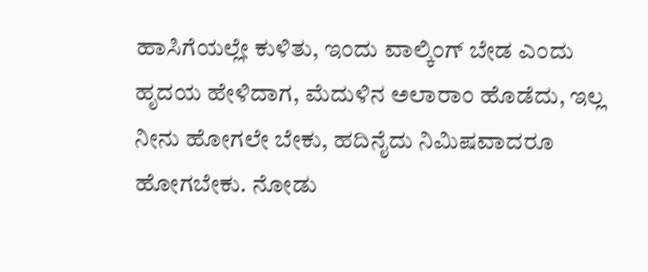ಹಾಸಿಗೆಯಲ್ಲೇ ಕುಳಿತು, ಇಂದು ವಾಲ್ಕಿಂಗ್ ಬೇಡ ಎಂದು ಹೃದಯ ಹೇಳಿದಾಗ, ಮೆದುಳಿನ ಅಲಾರಾಂ ಹೊಡೆದು, ಇಲ್ಲ ನೀನು ಹೋಗಲೇ ಬೇಕು, ಹದಿನೈದು ನಿಮಿಷವಾದರೂ ಹೋಗಬೇಕು. ನೋಡು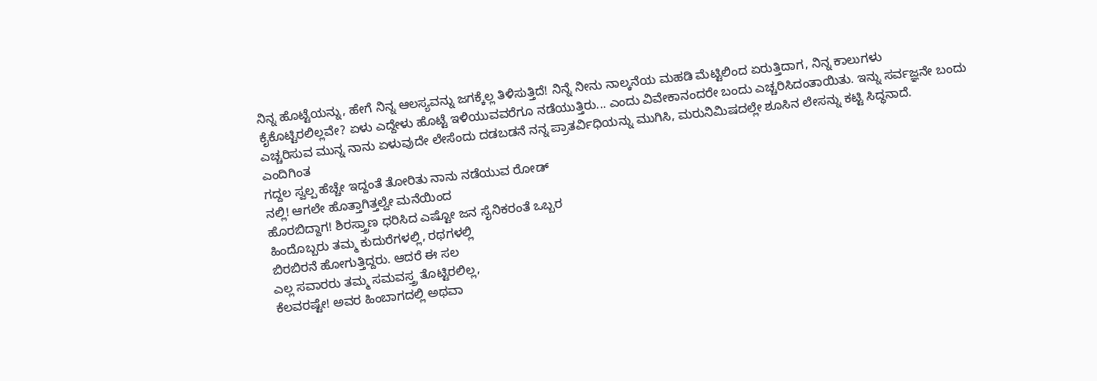ನಿನ್ನ ಹೊಟ್ಟೆಯನ್ನು, ಹೇಗೆ ನಿನ್ನ ಆಲಸ್ಯವನ್ನು ಜಗಕ್ಕೆಲ್ಲ ತಿಳಿಸುತ್ತಿದೆ! ನಿನ್ನೆ ನೀನು ನಾಲ್ಕನೆಯ ಮಹಡಿ ಮೆಟ್ಟಿಲಿಂದ ಏರುತ್ತಿದಾಗ, ನಿನ್ನ ಕಾಲುಗಳು ಕೈಕೊಟ್ಟಿರಲಿಲ್ಲವೇ? ಏಳು ಎದ್ದೇಳು ಹೊಟ್ಟೆ ಇಳಿಯುವವರೆಗೂ ನಡೆಯುತ್ತಿರು... ಎಂದು ವಿವೇಕಾನಂದರೇ ಬಂದು ಎಚ್ಚರಿಸಿದಂತಾಯಿತು. ಇನ್ನು ಸರ್ವಜ್ಞನೇ ಬಂದು ಎಚ್ಚರಿಸುವ ಮುನ್ನ ನಾನು ಏಳುವುದೇ ಲೇಸೆಂದು ದಡಬಡನೆ ನನ್ನ ಪ್ರಾತರ್ವಿಧಿಯನ್ನು ಮುಗಿಸಿ, ಮರುನಿಮಿಷದಲ್ಲೇ ಶೂಸಿನ ಲೇಸನ್ನು ಕಟ್ಟಿ ಸಿದ್ಧನಾದೆ.
ಎಂದಿಗಿಂತ
ಗದ್ದಲ ಸ್ವಲ್ಪ ಹೆಚ್ಚೇ ಇದ್ದಂತೆ ತೋರಿತು ನಾನು ನಡೆಯುವ ರೋಡ್
ನಲ್ಲಿ! ಆಗಲೇ ಹೊತ್ತಾಗಿತ್ತಲ್ವೇ ಮನೆಯಿಂದ
ಹೊರಬಿದ್ದಾಗ! ಶಿರಸ್ತ್ರಾಣ ಧರಿಸಿದ ಎಷ್ಟೋ ಜನ ಸೈನಿಕರಂತೆ ಒಬ್ಬರ
ಹಿಂದೊಬ್ಬರು ತಮ್ಮ ಕುದುರೆಗಳಲ್ಲಿ, ರಥಗಳಲ್ಲಿ
ಬಿರಬಿರನೆ ಹೋಗುತ್ತಿದ್ದರು. ಆದರೆ ಈ ಸಲ
ಎಲ್ಲ ಸವಾರರು ತಮ್ಮ ಸಮವಸ್ತ್ರ ತೊಟ್ಟಿರಲಿಲ್ಲ,
ಕೆಲವರಷ್ಟೇ! ಅವರ ಹಿಂಬಾಗದಲ್ಲಿ ಅಥವಾ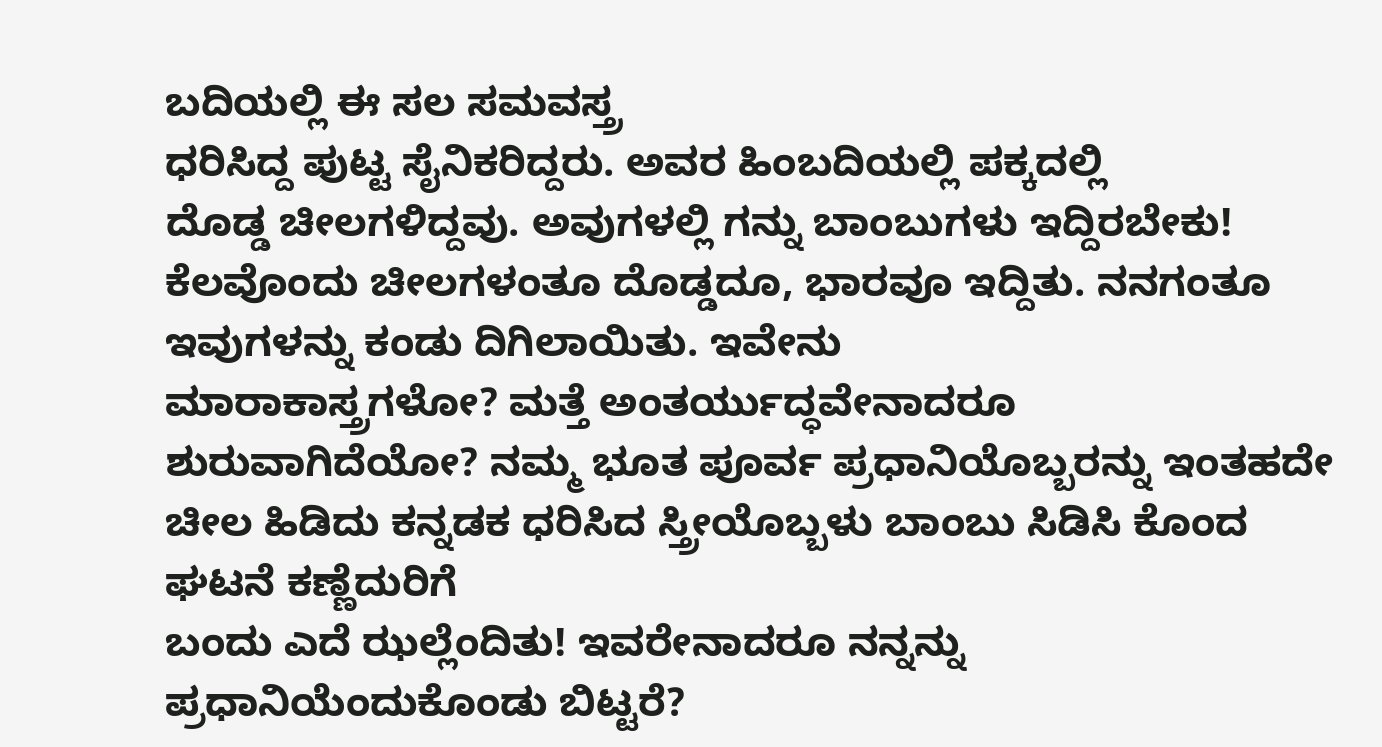ಬದಿಯಲ್ಲಿ ಈ ಸಲ ಸಮವಸ್ತ್ರ
ಧರಿಸಿದ್ದ ಪುಟ್ಟ ಸೈನಿಕರಿದ್ದರು. ಅವರ ಹಿಂಬದಿಯಲ್ಲಿ ಪಕ್ಕದಲ್ಲಿ
ದೊಡ್ಡ ಚೀಲಗಳಿದ್ದವು. ಅವುಗಳಲ್ಲಿ ಗನ್ನು ಬಾಂಬುಗಳು ಇದ್ದಿರಬೇಕು! ಕೆಲವೊಂದು ಚೀಲಗಳಂತೂ ದೊಡ್ಡದೂ, ಭಾರವೂ ಇದ್ದಿತು. ನನಗಂತೂ ಇವುಗಳನ್ನು ಕಂಡು ದಿಗಿಲಾಯಿತು. ಇವೇನು
ಮಾರಾಕಾಸ್ತ್ರಗಳೋ? ಮತ್ತೆ ಅಂತರ್ಯುದ್ಧವೇನಾದರೂ ಶುರುವಾಗಿದೆಯೋ? ನಮ್ಮ ಭೂತ ಪೂರ್ವ ಪ್ರಧಾನಿಯೊಬ್ಬರನ್ನು ಇಂತಹದೇ
ಚೀಲ ಹಿಡಿದು ಕನ್ನಡಕ ಧರಿಸಿದ ಸ್ತ್ರೀಯೊಬ್ಬಳು ಬಾಂಬು ಸಿಡಿಸಿ ಕೊಂದ ಘಟನೆ ಕಣ್ಣೆದುರಿಗೆ
ಬಂದು ಎದೆ ಝಲ್ಲೆಂದಿತು! ಇವರೇನಾದರೂ ನನ್ನನ್ನು ಪ್ರಧಾನಿಯೆಂದುಕೊಂಡು ಬಿಟ್ಟರೆ?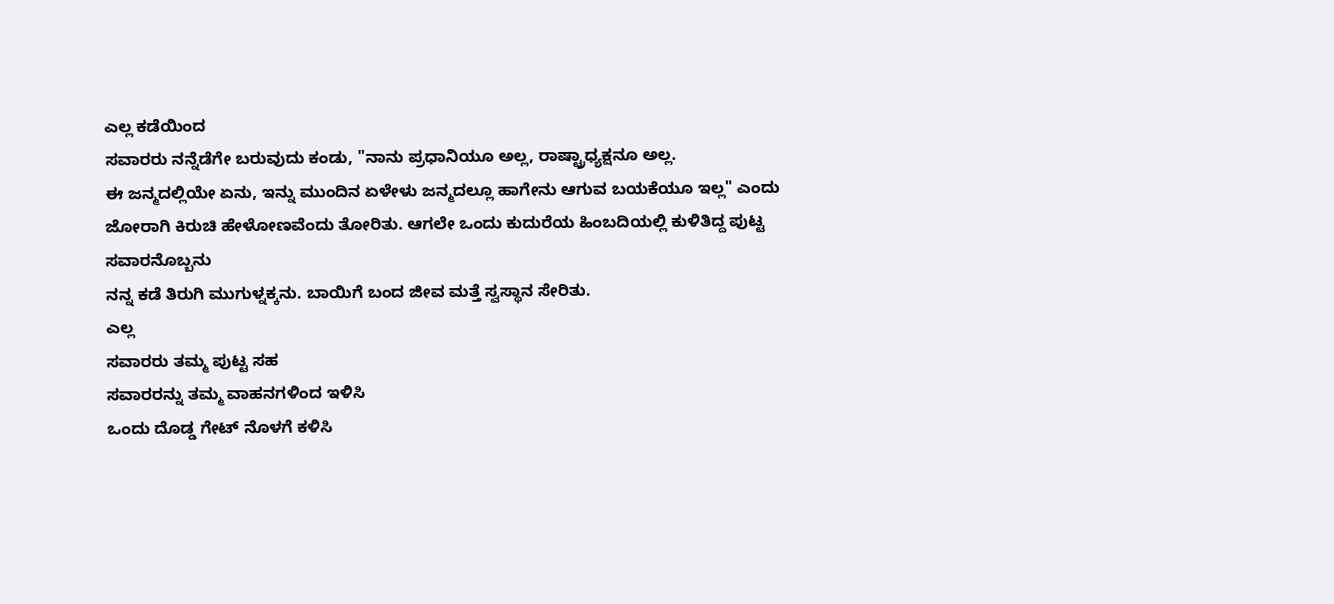ಎಲ್ಲ ಕಡೆಯಿಂದ
ಸವಾರರು ನನ್ನೆಡೆಗೇ ಬರುವುದು ಕಂಡು, "ನಾನು ಪ್ರಧಾನಿಯೂ ಅಲ್ಲ, ರಾಷ್ಟ್ರಾಧ್ಯಕ್ಷನೂ ಅಲ್ಲ.
ಈ ಜನ್ಮದಲ್ಲಿಯೇ ಏನು, ಇನ್ನು ಮುಂದಿನ ಏಳೇಳು ಜನ್ಮದಲ್ಲೂ ಹಾಗೇನು ಆಗುವ ಬಯಕೆಯೂ ಇಲ್ಲ" ಎಂದು
ಜೋರಾಗಿ ಕಿರುಚಿ ಹೇಳೋಣವೆಂದು ತೋರಿತು. ಆಗಲೇ ಒಂದು ಕುದುರೆಯ ಹಿಂಬದಿಯಲ್ಲಿ ಕುಳಿತಿದ್ದ ಪುಟ್ಟ ಸವಾರನೊಬ್ಬನು
ನನ್ನ ಕಡೆ ತಿರುಗಿ ಮುಗುಳ್ನಕ್ಕನು. ಬಾಯಿಗೆ ಬಂದ ಜೀವ ಮತ್ತೆ ಸ್ವಸ್ಥಾನ ಸೇರಿತು.
ಎಲ್ಲ
ಸವಾರರು ತಮ್ಮ ಪುಟ್ಟ ಸಹ
ಸವಾರರನ್ನು ತಮ್ಮ ವಾಹನಗಳಿಂದ ಇಳಿಸಿ
ಒಂದು ದೊಡ್ಡ ಗೇಟ್ ನೊಳಗೆ ಕಳಿಸಿ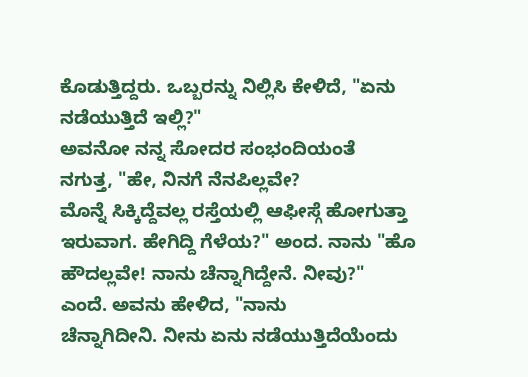ಕೊಡುತ್ತಿದ್ದರು. ಒಬ್ಬರನ್ನು ನಿಲ್ಲಿಸಿ ಕೇಳಿದೆ, "ಏನು ನಡೆಯುತ್ತಿದೆ ಇಲ್ಲಿ?"
ಅವನೋ ನನ್ನ ಸೋದರ ಸಂಭಂದಿಯಂತೆ
ನಗುತ್ತ, "ಹೇ, ನಿನಗೆ ನೆನಪಿಲ್ಲವೇ?
ಮೊನ್ನೆ ಸಿಕ್ಕಿದ್ದೆವಲ್ಲ ರಸ್ತೆಯಲ್ಲಿ ಆಫೀಸ್ಗೆ ಹೋಗುತ್ತಾ ಇರುವಾಗ. ಹೇಗಿದ್ದಿ ಗೆಳೆಯ?" ಅಂದ. ನಾನು "ಹೊ
ಹೌದಲ್ಲವೇ! ನಾನು ಚೆನ್ನಾಗಿದ್ದೇನೆ. ನೀವು?"
ಎಂದೆ. ಅವನು ಹೇಳಿದ, "ನಾನು
ಚೆನ್ನಾಗಿದೀನಿ. ನೀನು ಏನು ನಡೆಯುತ್ತಿದೆಯೆಂದು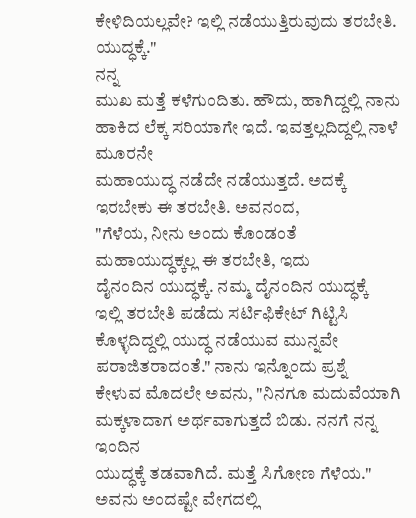ಕೇಳಿದಿಯಲ್ಲವೇ? ಇಲ್ಲಿ ನಡೆಯುತ್ತಿರುವುದು ತರಬೇತಿ. ಯುದ್ಧಕ್ಕೆ."
ನನ್ನ
ಮುಖ ಮತ್ತೆ ಕಳೆಗುಂದಿತು. ಹೌದು, ಹಾಗಿದ್ದಲ್ಲಿ ನಾನು ಹಾಕಿದ ಲೆಕ್ಕ ಸರಿಯಾಗೇ ಇದೆ. ಇವತ್ತಲ್ಲದಿದ್ದಲ್ಲಿ ನಾಳೆ ಮೂರನೇ
ಮಹಾಯುದ್ಧ ನಡೆದೇ ನಡೆಯುತ್ತದೆ. ಅದಕ್ಕೆ ಇರಬೇಕು ಈ ತರಬೇತಿ. ಅವನಂದ,
"ಗೆಳೆಯ, ನೀನು ಅಂದು ಕೊಂಡಂತೆ
ಮಹಾಯುದ್ಧಕ್ಕಲ್ಲ ಈ ತರಬೇತಿ, ಇದು
ದೈನಂದಿನ ಯುದ್ಧಕ್ಕೆ. ನಮ್ಮ ದೈನಂದಿನ ಯುದ್ಧಕ್ಕೆ
ಇಲ್ಲಿ ತರಬೇತಿ ಪಡೆದು ಸರ್ಟಿಫಿಕೇಟ್ ಗಿಟ್ಟಿಸಿ ಕೊಳ್ಳದಿದ್ದಲ್ಲಿ ಯುದ್ಧ ನಡೆಯುವ ಮುನ್ನವೇ ಪರಾಜಿತರಾದಂತೆ." ನಾನು ಇನ್ನೊಂದು ಪ್ರಶ್ನೆ
ಕೇಳುವ ಮೊದಲೇ ಅವನು, "ನಿನಗೂ ಮದುವೆಯಾಗಿ ಮಕ್ಕಳಾದಾಗ ಅರ್ಥವಾಗುತ್ತದೆ ಬಿಡು. ನನಗೆ ನನ್ನ ಇಂದಿನ
ಯುದ್ಧಕ್ಕೆ ತಡವಾಗಿದೆ. ಮತ್ತೆ ಸಿಗೋಣ ಗೆಳೆಯ." ಅವನು ಅಂದಷ್ಟೇ ವೇಗದಲ್ಲಿ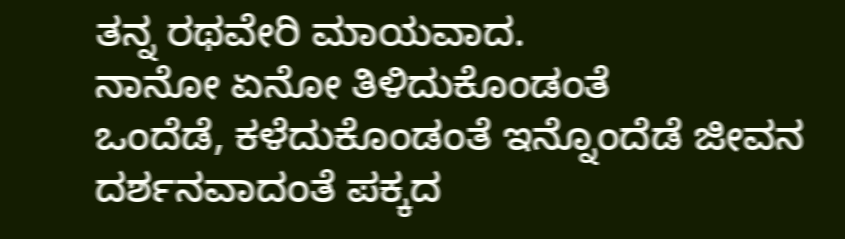ತನ್ನ ರಥವೇರಿ ಮಾಯವಾದ.
ನಾನೋ ಏನೋ ತಿಳಿದುಕೊಂಡಂತೆ
ಒಂದೆಡೆ, ಕಳೆದುಕೊಂಡಂತೆ ಇನ್ನೊಂದೆಡೆ ಜೀವನ ದರ್ಶನವಾದಂತೆ ಪಕ್ಕದ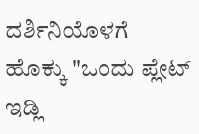ದರ್ಶಿನಿಯೊಳಗೆ ಹೊಕ್ಕು "ಒಂದು ಪ್ಲೇಟ್ ಇಡ್ಲಿ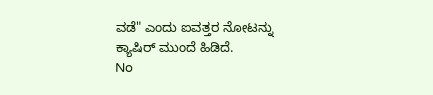ವಡೆ" ಎಂದು ಐವತ್ತರ ನೋಟನ್ನು
ಕ್ಯಾಷಿರ್ ಮುಂದೆ ಹಿಡಿದೆ.
No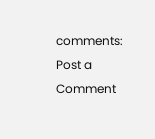comments:
Post a Comment